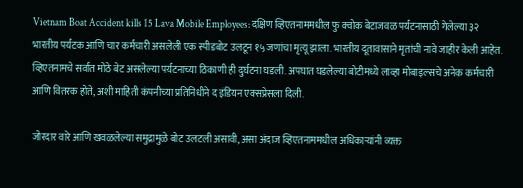Vietnam Boat Accident kills 15 Lava Mobile Employees: दक्षिण व्हिएतनाममधील फु क्वोक बेटाजवळ पर्यटनासाठी गेलेल्या ३२ भारतीय पर्यटक आणि चार कर्मचारी असलेली एक स्पीडबोट उलटून १५ जणांचा मृत्यू झाला. भारतीय दूतावासाने मृतांची नावे जाहीर केली आहेत. व्हिएतनामचे सर्वात मोठे बेट असलेल्या पर्यटनाच्या ठिकाणी ही दुर्घटना घडली. अपघात घडलेल्या बोटीमध्ये लाव्हा मोबाइल्सचे अनेक कर्मचारी आणि वितरक होते, अशी माहिती कंपनीच्या प्रतिनिधीने द इंडियन एक्सप्रेसला दिली.

जोरदार वारे आणि खवळलेल्या समुद्रामुळे बोट उलटली असावी, असा अंदाज व्हिएतनाममधील अधिकाऱ्यांनी व्यक्त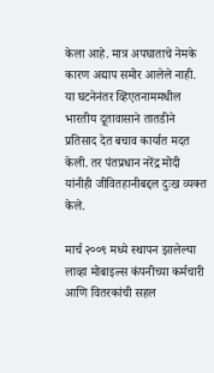केला आहे. मात्र अपघाताचे नेमके कारण अद्याप समोर आलेले नाही. या घटनेनंतर व्हिएतनाममधील भारतीय दूतावासाने तातडीने प्रतिसाद देत बचाव कार्यात मदत केली. तर पंतप्रधान नरेंद्र मोदी यांनीही जीवितहानीबद्दल दुःख व्यक्त केले.

मार्च २००९ मध्ये स्थापन झालेल्या लाव्हा मोबाइल्स कंपनीच्या कर्मचारी आणि वितरकांची सहल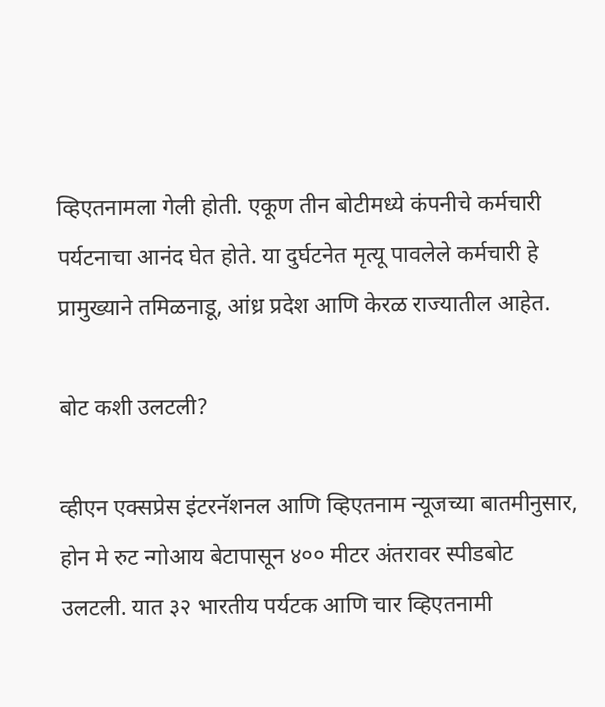व्हिएतनामला गेली होती. एकूण तीन बोटीमध्ये कंपनीचे कर्मचारी पर्यटनाचा आनंद घेत होते. या दुर्घटनेत मृत्यू पावलेले कर्मचारी हे प्रामुख्याने तमिळनाडू, आंध्र प्रदेश आणि केरळ राज्यातील आहेत.

बोट कशी उलटली?

व्हीएन एक्सप्रेस इंटरनॅशनल आणि व्हिएतनाम न्यूजच्या बातमीनुसार, होन मे रुट न्गोआय बेटापासून ४०० मीटर अंतरावर स्पीडबोट उलटली. यात ३२ भारतीय पर्यटक आणि चार व्हिएतनामी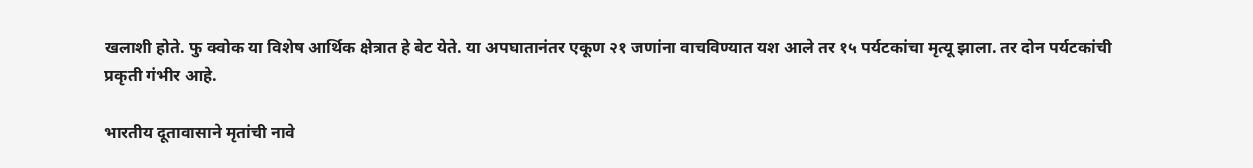खलाशी होते. फु क्वोक या विशेष आर्थिक क्षेत्रात हे बेट येते. या अपघातानंतर एकूण २१ जणांना वाचविण्यात यश आले तर १५ पर्यटकांचा मृत्यू झाला. तर दोन पर्यटकांची प्रकृती गंभीर आहे.

भारतीय दूतावासाने मृतांची नावे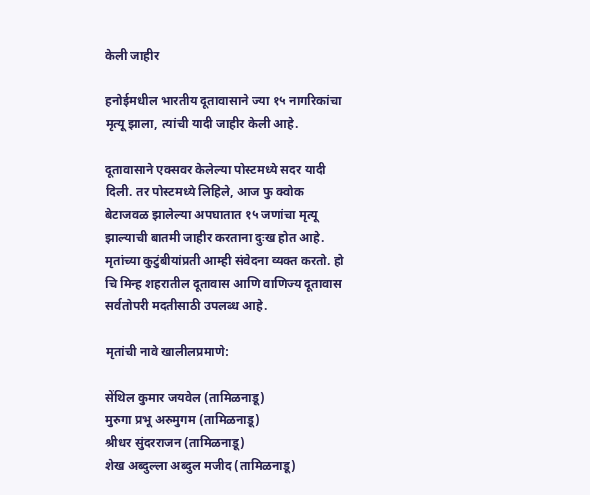केली जाहीर

हनोईमधील भारतीय दूतावासाने ज्या १५ नागरिकांचा मृत्यू झाला, त्यांची यादी जाहीर केली आहे.

दूतावासाने एक्सवर केलेल्या पोस्टमध्ये सदर यादी दिली. तर पोस्टमध्ये लिहिले, आज फु क्वोक बेटाजवळ झालेल्या अपघातात १५ जणांचा मृत्यू झाल्याची बातमी जाहीर करताना दुःख होत आहे. मृतांच्या कुटुंबीयांप्रती आम्ही संवेदना व्यक्त करतो. हो चि मिन्ह शहरातील दूतावास आणि वाणिज्य दूतावास सर्वतोपरी मदतीसाठी उपलब्ध आहे.

मृतांची नावे खालीलप्रमाणे:

सेंथिल कुमार जयवेल (तामिळनाडू)
मुरुगा प्रभू अरुमुगम (तामिळनाडू)
श्रीधर सुंदरराजन (तामिळनाडू)
शेख अब्दुल्ला अब्दुल मजीद (तामिळनाडू)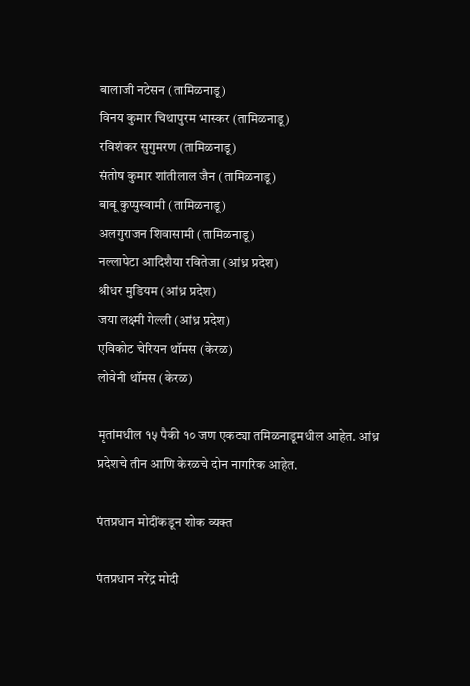बालाजी नटेसन (तामिळनाडू)
विनय कुमार चिथापुरम भास्कर (तामिळनाडू)
रविशंकर सुगुमरण (तामिळनाडू)
संतोष कुमार शांतीलाल जैन (तामिळनाडू)
बाबू कुप्पुस्वामी (तामिळनाडू)
अलगुराजन शिवासामी (तामिळनाडू)
नल्लापेटा आदिशैया रवितेजा (आंध्र प्रदेश)
श्रीधर मुडियम (आंध्र प्रदेश)
जया लक्ष्मी गेल्ली (आंध्र प्रदेश)
एविकोट चेरियन थॉमस (केरळ)
लोवेनी थॉमस (केरळ)

मृतांमधील १५ पैकी १० जण एकट्या तमिळनाडूमधील आहेत. आंध्र प्रदेशचे तीन आणि केरळचे दोन नागरिक आहेत.

पंतप्रधान मोदींकडून शोक व्यक्त

पंतप्रधान नरेंद्र मोदी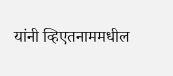यांनी व्हिएतनाममधील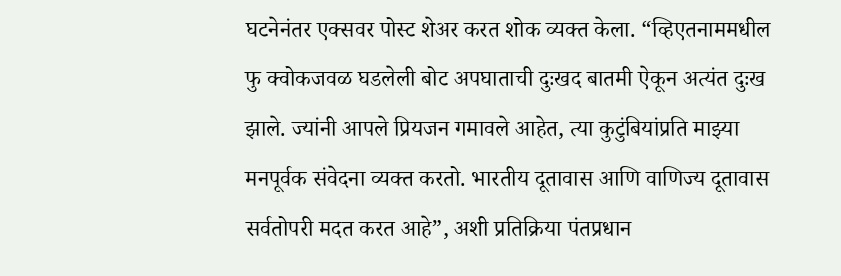घटनेनंतर एक्सवर पोस्ट शेअर करत शोक व्यक्त केला. “व्हिएतनाममधील फु क्वोकजवळ घडलेली बोट अपघाताची दुःखद बातमी ऐकून अत्यंत दुःख झाले. ज्यांनी आपले प्रियजन गमावले आहेत, त्या कुटुंबियांप्रति माझ्या मनपूर्वक संवेदना व्यक्त करतो. भारतीय दूतावास आणि वाणिज्य दूतावास सर्वतोपरी मदत करत आहे”, अशी प्रतिक्रिया पंतप्रधान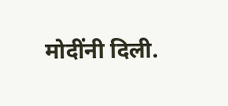मोदींनी दिली.